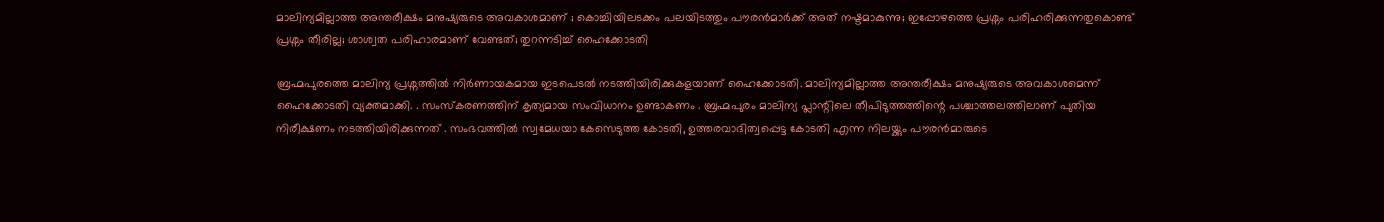മാലിന്യമില്ലാത്ത അന്തരീക്ഷം മനുഷ്യരുടെ അവകാശമാണ് ; കൊച്ചിയിലടക്കം പലയിടത്തും പൗരൻമാർക്ക് അത് നഷ്ടമാകുന്നു; ഇപ്പോഴത്തെ പ്രശ്നം പരിഹരിക്കുന്നതുകൊണ്ട് പ്രശ്നം തീരില്ല; ശാശ്വത പരിഹാരമാണ് വേണ്ടത്; തുറന്നടിച്ച് ഹൈക്കോടതി

ബ്രഹ്മപുരത്തെ മാലിന്യ പ്രശ്നത്തിൽ നിർണായകമായ ഇടപെടൽ നടത്തിയിരിക്കുകളയാണ് ഹൈക്കോടതി. മാലിന്യമില്ലാത്ത അന്തരീക്ഷം മനുഷ്യരുടെ അവകാശമെന്ന് ഹൈക്കോടതി വ്യക്തമാക്കി. . സംസ്കരണത്തിന് കൃത്യമായ സംവിധാനം ഉണ്ടാകണം . ബ്രഹ്മപുരം മാലിന്യ പ്ലാന്റിലെ തീപിടുത്തത്തിന്റെ പശ്ചാത്തലത്തിലാണ് പുതിയ നിരീക്ഷണം നടത്തിയിരിക്കുന്നത് . സംഭവത്തിൽ സ്വമേധയാ കേസെടുത്ത കോടതി, ഉത്തരവാദിത്വപ്പെട്ട കോടതി എന്ന നിലയ്ക്കും പൗരൻമാരുടെ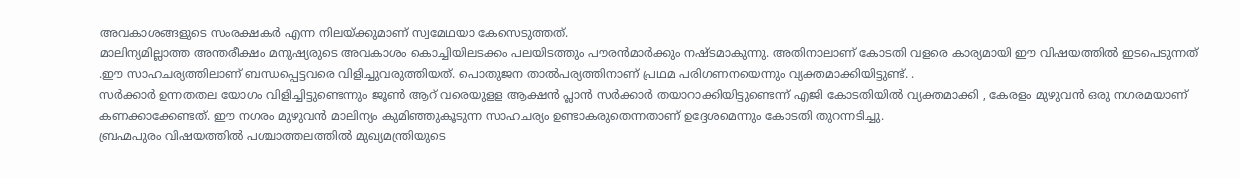അവകാശങ്ങളുടെ സംരക്ഷകർ എന്ന നിലയ്ക്കുമാണ് സ്വമേഥയാ കേസെടുത്തത്.
മാലിന്യമില്ലാത്ത അന്തരീക്ഷം മനുഷ്യരുടെ അവകാശം കൊച്ചിയിലടക്കം പലയിടത്തും പൗരൻമാർക്കും നഷ്ടമാകുന്നു. അതിനാലാണ് കോടതി വളരെ കാര്യമായി ഈ വിഷയത്തിൽ ഇടപെടുന്നത് .ഈ സാഹചര്യത്തിലാണ് ബന്ധപ്പെട്ടവരെ വിളിച്ചുവരുത്തിയത്. പൊതുജന താൽപര്യത്തിനാണ് പ്രഥമ പരിഗണനയെന്നും വ്യക്തമാക്കിയിട്ടുണ്ട്. .
സർക്കാർ ഉന്നതതല യോഗം വിളിച്ചിട്ടുണ്ടെന്നും ജൂൺ ആറ് വരെയുളള ആക്ഷൻ പ്ലാൻ സർക്കാർ തയാറാക്കിയിട്ടുണ്ടെന്ന് എജി കോടതിയിൽ വ്യക്തമാക്കി , കേരളം മുഴുവൻ ഒരു നഗരമയാണ് കണക്കാക്കേണ്ടത്. ഈ നഗരം മുഴുവൻ മാലിന്യം കുമിഞ്ഞുകൂടുന്ന സാഹചര്യം ഉണ്ടാകരുതെന്നതാണ് ഉദ്ദേശമെന്നും കോടതി തുറന്നടിച്ചു.
ബ്രഹ്മപുരം വിഷയത്തിൽ പശ്ചാത്തലത്തിൽ മുഖ്യമന്ത്രിയുടെ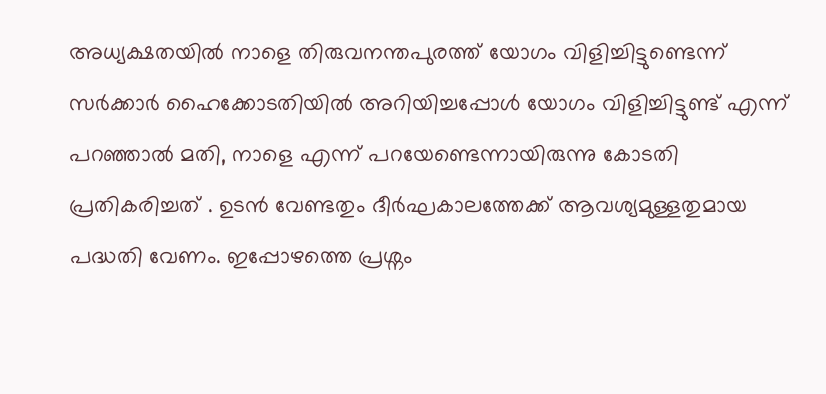അധ്യക്ഷതയിൽ നാളെ തിരുവനന്തപുരത്ത് യോഗം വിളിച്ചിട്ടുണ്ടെന്ന് സർക്കാർ ഹൈക്കോടതിയിൽ അറിയിച്ചപ്പോൾ യോഗം വിളിച്ചിട്ടുണ്ട് എന്ന് പറഞ്ഞാൽ മതി, നാളെ എന്ന് പറയേണ്ടെന്നായിരുന്നു കോടതി പ്രതികരിച്ചത് . ഉടൻ വേണ്ടതും ദീർഘകാലത്തേക്ക് ആവശ്യമുള്ളതുമായ പദ്ധതി വേണം. ഇപ്പോഴത്തെ പ്രശ്നം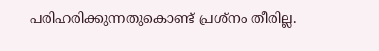പരിഹരിക്കുന്നതുകൊണ്ട് പ്രശ്നം തീരില്ല.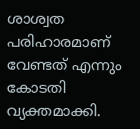ശാശ്വത പരിഹാരമാണ് വേണ്ടത് എന്നും കോടതി വ്യക്തമാക്കി.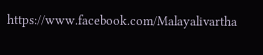https://www.facebook.com/Malayalivartha